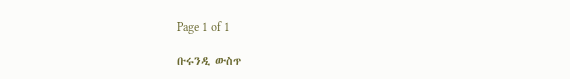Page 1 of 1

ቡሩንዲ ውስጥ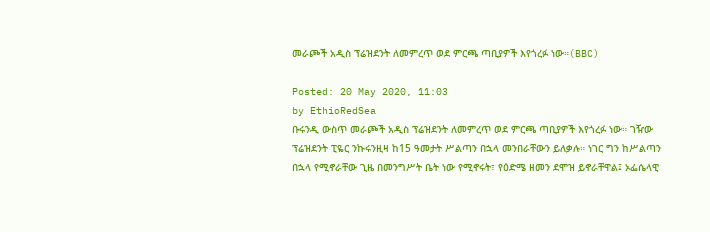መራጮች አዲስ ፕሬዝደንት ለመምረጥ ወደ ምርጫ ጣቢያዎች እየጎረፉ ነው።(BBC)

Posted: 20 May 2020, 11:03
by EthioRedSea
ቡሩንዲ ውስጥ መራጮች አዲስ ፕሬዝደንት ለመምረጥ ወደ ምርጫ ጣቢያዎች እየጎረፉ ነው። ገዥው ፕሬዝደንት ፒዬር ንኩሩንዚዛ ከ15 ዓመታት ሥልጣን በኋላ መንበራቸውን ይለቃሉ። ነገር ግን ከሥልጣን በኋላ የሚኖራቸው ጊዜ በመንግሥት ቤት ነው የሚኖሩት፣ የዕድሜ ዘመን ደሞዝ ይኖራቸዋል፤ ኦፌሴላዊ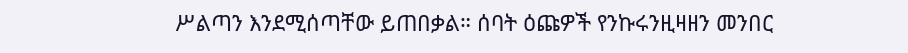ሥልጣን እንደሚሰጣቸው ይጠበቃል። ሰባት ዕጩዎች የንኩሩንዚዛዘን መንበር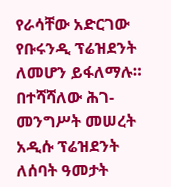የራሳቸው አድርገው የቡሩንዲ ፕሬዝደንት ለመሆን ይፋለማሉ። በተሻሻለው ሕገ-መንግሥት መሠረት አዲሱ ፕሬዝደንት ለሰባት ዓመታት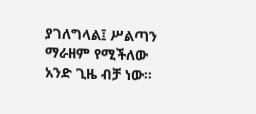ያገለግላል፤ ሥልጣን ማራዘም የሚችለው አንድ ጊዜ ብቻ ነው።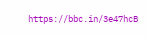https://bbc.in/3e47hcB